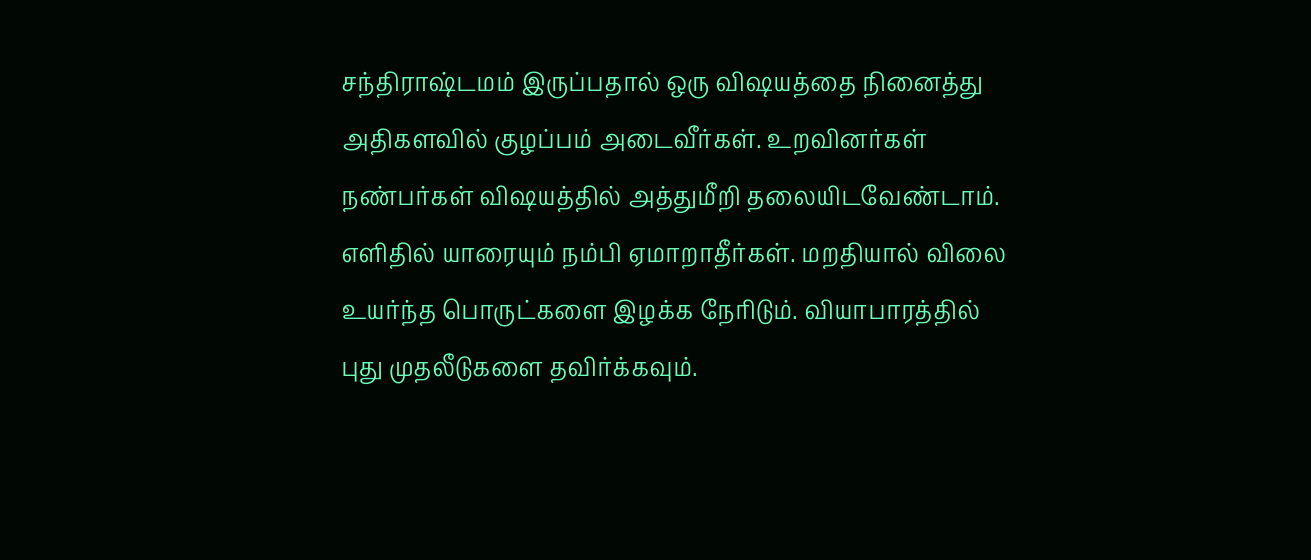சந்திராஷ்டமம் இருப்பதால் ஒரு விஷயத்தை நினைத்து அதிகளவில் குழப்பம் அடைவீர்கள். உறவினர்கள் நண்பர்கள் விஷயத்தில் அத்துமீறி தலையிடவேண்டாம். எளிதில் யாரையும் நம்பி ஏமாறாதீர்கள். மறதியால் விலை உயர்ந்த பொருட்களை இழக்க நேரிடும். வியாபாரத்தில் புது முதலீடுகளை தவிர்க்கவும்.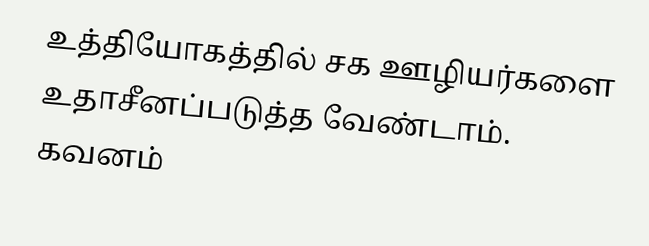உத்தியோகத்தில் சக ஊழியர்களை உதாசீனப்படுத்த வேண்டாம். கவனம்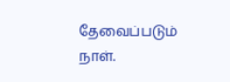தேவைப்படும் நாள்.